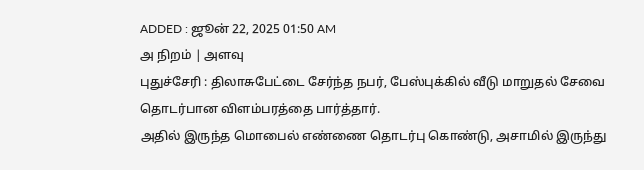ADDED : ஜூன் 22, 2025 01:50 AM
அ நிறம் | அளவு
புதுச்சேரி : திலாசுபேட்டை சேர்ந்த நபர், பேஸ்புக்கில் வீடு மாறுதல் சேவை தொடர்பான விளம்பரத்தை பார்த்தார்.
அதில் இருந்த மொபைல் எண்ணை தொடர்பு கொண்டு, அசாமில் இருந்து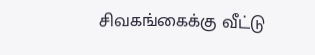சிவகங்கைக்கு வீட்டு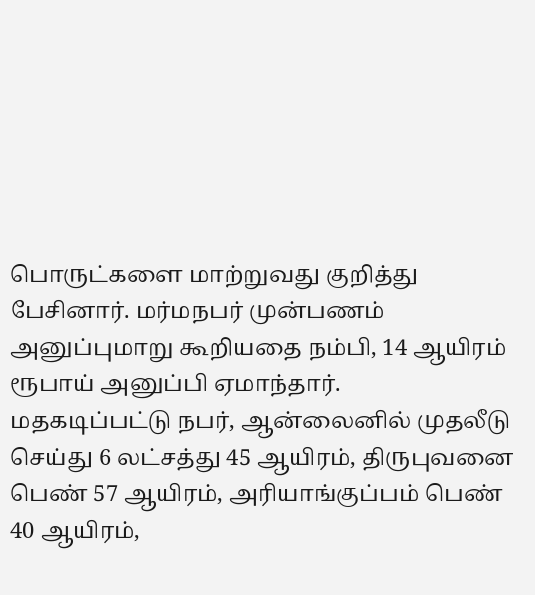பொருட்களை மாற்றுவது குறித்து பேசினார். மர்மநபர் முன்பணம் அனுப்புமாறு கூறியதை நம்பி, 14 ஆயிரம் ரூபாய் அனுப்பி ஏமாந்தார்.
மதகடிப்பட்டு நபர், ஆன்லைனில் முதலீடு செய்து 6 லட்சத்து 45 ஆயிரம், திருபுவனை பெண் 57 ஆயிரம், அரியாங்குப்பம் பெண் 40 ஆயிரம்,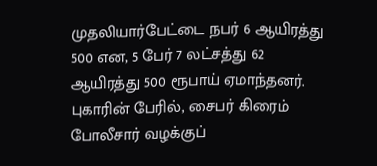முதலியார்பேட்டை நபர் 6 ஆயிரத்து 500 என, 5 பேர் 7 லட்சத்து 62 ஆயிரத்து 500 ரூபாய் ஏமாந்தனர். புகாரின் பேரில், சைபர் கிரைம் போலீசார் வழக்குப்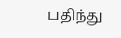பதிந்து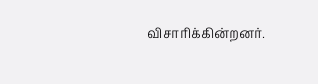விசாரிக்கின்றனர்.